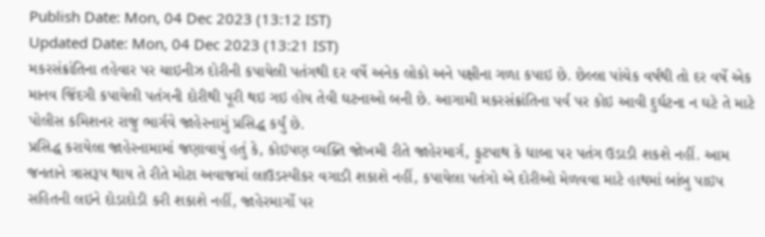Publish Date: Mon, 04 Dec 2023 (13:12 IST)
Updated Date: Mon, 04 Dec 2023 (13:21 IST)
મકરસંક્રાંતિના તહેવાર પર ચાઇનીઝ દોરીની કપાયેલી પતંગથી દર વર્ષે અનેક લોકો અને પક્ષીના ગળા કપાઇ છે. છેલ્લા પાંચેક વર્ષથી તો દર વર્ષે એક માનવ જિંદગી કપાયેલી પતંગની દોરીથી પૂરી થઇ ગઇ હોય તેવી ઘટનાઓ બની છે. આગામી મકરસંક્રાંતિના પર્વ પર કોઇ આવી દુર્ઘટના ન ઘટે તે માટે પોલીસ કમિશનર રાજુ ભાર્ગવે જાહેરનામું પ્રસિદ્ધ કર્યું છે.
પ્રસિદ્ધ કરાયેલા જાહેરનામામાં જણાવાયું હતું કે, કોઇપણ વ્યક્તિ જોખમી રીતે જાહેરમાર્ગ, ફૂટપાથ કે ધાબા પર પતંગ ઉડાડી શકશે નહીં. આમ જનતાને ત્રાસરૂપ થાય તે રીતે મોટા અવાજમાં લાઉડસ્પીકર વગાડી શકાશે નહીં, કપાયેલા પતંગો એ દોરીઓ મેળવવા માટે હાથમાં બાંબુ પાઇપ સહિતની લઇને દોડાદોડી કરી શકાશે નહીં, જાહેરમાર્ગો પર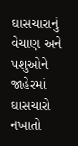ઘાસચારાનું વેચાણ અને પશુઓને જાહેરમાં ઘાસચારો નખાતો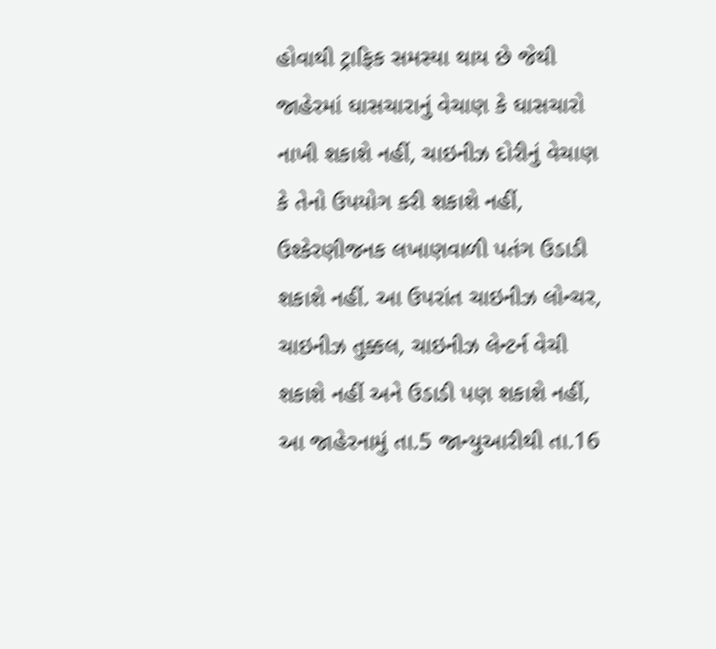હોવાથી ટ્રાફિક સમસ્યા થાય છે જેથી જાહેરમાં ઘાસચારાનું વેચાણ કે ઘાસચારો નાખી શકાશે નહીં, ચાઇનીઝ દોરીનું વેચાણ કે તેનો ઉપયોગ કરી શકાશે નહીં, ઉશ્કેરણીજનક લખાણવાળી પતંગ ઉડાડી શકાશે નહીં. આ ઉપરાંત ચાઇનીઝ લોન્ચર, ચાઇનીઝ તુક્કલ, ચાઇનીઝ લેન્ટર્ન વેચી શકાશે નહીં અને ઉડાડી પણ શકાશે નહીં, આ જાહેરનામું તા.5 જાન્યુઆરીથી તા.16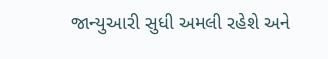જાન્યુઆરી સુધી અમલી રહેશે અને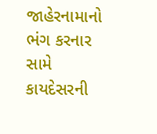જાહેરનામાનો ભંગ કરનાર સામે કાયદેસરની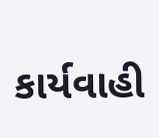કાર્યવાહી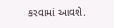કરવામાં આવશે.